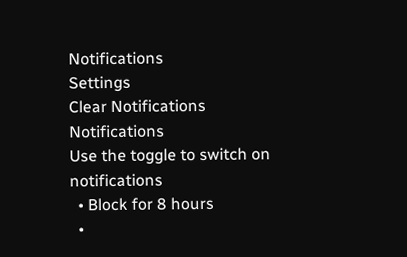Notifications
Settings
Clear Notifications
Notifications
Use the toggle to switch on notifications
  • Block for 8 hours
  •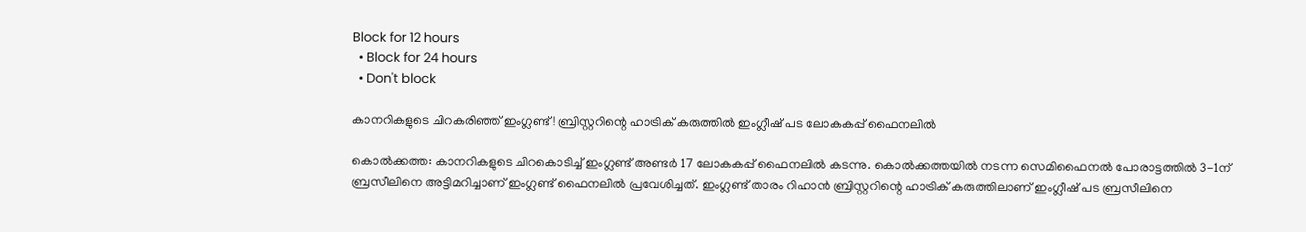Block for 12 hours
  • Block for 24 hours
  • Don't block

കാനറികളുടെ ചിറകരിഞ്ഞ് ഇംഗ്ലണ്ട്! ബ്രിസ്റ്ററിന്റെ ഹാട്രിക് കരുത്തിൽ ഇംഗ്ലീഷ് പട ലോകകപ്പ് ഫൈനലിൽ

കൊൽക്കത്ത: കാനറികളുടെ ചിറകൊടിച്ച് ഇംഗ്ലണ്ട് അണ്ടർ 17 ലോകകപ്പ് ഫൈനലിൽ കടന്നു. കൊൽക്കത്തയിൽ നടന്ന സെമിഫൈനൽ പോരാട്ടത്തിൽ 3-1ന് ബ്രസീലിനെ അട്ടിമറിച്ചാണ് ഇംഗ്ലണ്ട് ഫൈനലിൽ പ്രവേശിച്ചത്. ഇംഗ്ലണ്ട് താരം റിഹാൻ ബ്രിസ്റ്ററിന്റെ ഹാട്രിക് കരുത്തിലാണ് ഇംഗ്ലീഷ് പട ബ്രസീലിനെ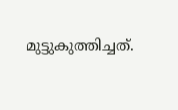മുട്ടുകുത്തിച്ചത്.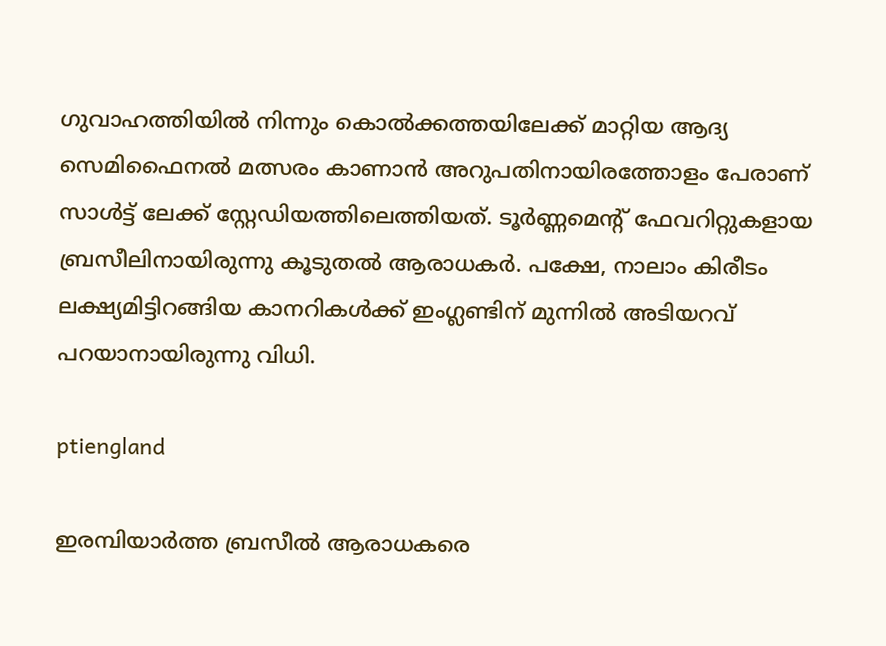ഗുവാഹത്തിയിൽ നിന്നും കൊൽക്കത്തയിലേക്ക് മാറ്റിയ ആദ്യ സെമിഫൈനൽ മത്സരം കാണാൻ അറുപതിനായിരത്തോളം പേരാണ് സാൾട്ട് ലേക്ക് സ്റ്റേഡിയത്തിലെത്തിയത്. ടൂർണ്ണമെന്റ് ഫേവറിറ്റുകളായ ബ്രസീലിനായിരുന്നു കൂടുതൽ ആരാധകർ. പക്ഷേ, നാലാം കിരീടം ലക്ഷ്യമിട്ടിറങ്ങിയ കാനറികൾക്ക് ഇംഗ്ലണ്ടിന് മുന്നിൽ അടിയറവ് പറയാനായിരുന്നു വിധി.

ptiengland

ഇരമ്പിയാർത്ത ബ്രസീൽ ആരാധകരെ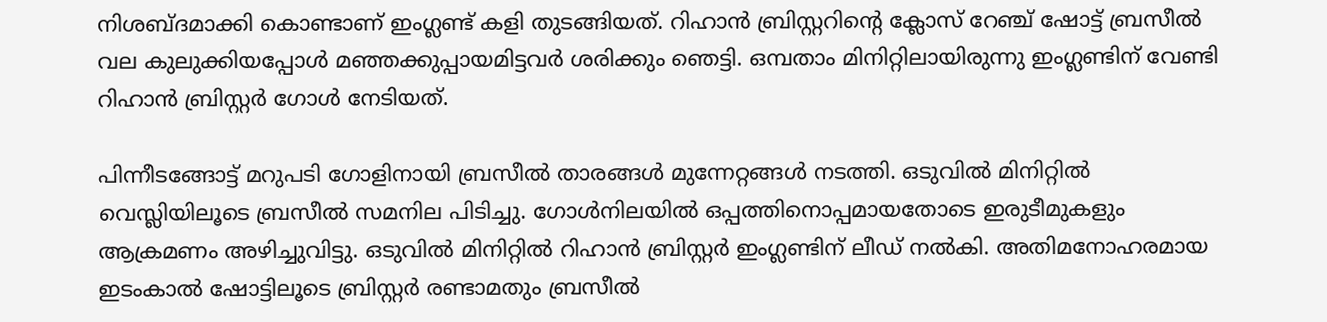നിശബ്ദമാക്കി കൊണ്ടാണ് ഇംഗ്ലണ്ട് കളി തുടങ്ങിയത്. റിഹാൻ ബ്രിസ്റ്ററിന്റെ ക്ലോസ് റേഞ്ച് ഷോട്ട് ബ്രസീൽ വല കുലുക്കിയപ്പോൾ മഞ്ഞക്കുപ്പായമിട്ടവർ ശരിക്കും ഞെട്ടി. ഒമ്പതാം മിനിറ്റിലായിരുന്നു ഇംഗ്ലണ്ടിന് വേണ്ടി റിഹാൻ ബ്രിസ്റ്റർ ഗോൾ നേടിയത്.

പിന്നീടങ്ങോട്ട് മറുപടി ഗോളിനായി ബ്രസീൽ താരങ്ങൾ മുന്നേറ്റങ്ങൾ നടത്തി. ഒടുവിൽ മിനിറ്റിൽ വെസ്ലിയിലൂടെ ബ്രസീൽ സമനില പിടിച്ചു. ഗോൾനിലയിൽ ഒപ്പത്തിനൊപ്പമായതോടെ ഇരുടീമുകളും ആക്രമണം അഴിച്ചുവിട്ടു. ഒടുവിൽ മിനിറ്റിൽ റിഹാൻ ബ്രിസ്റ്റർ ഇംഗ്ലണ്ടിന് ലീഡ് നൽകി. അതിമനോഹരമായ ഇടംകാൽ ഷോട്ടിലൂടെ ബ്രിസ്റ്റർ രണ്ടാമതും ബ്രസീൽ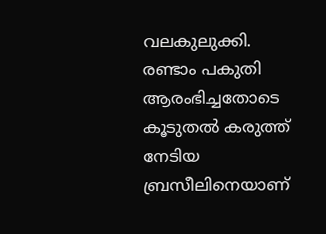വലകുലുക്കി. രണ്ടാം പകുതി ആരംഭിച്ചതോടെ കൂടുതൽ കരുത്ത് നേടിയ ബ്രസീലിനെയാണ്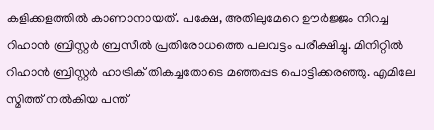കളിക്കളത്തിൽ കാണാനായത്. പക്ഷേ, അതിലുമേറെ ഊർജ്ജം നിറച്ച റിഹാൻ ബ്രിസ്റ്റർ ബ്രസീൽ പ്രതിരോധത്തെ പലവട്ടം പരീക്ഷിച്ചു. മിനിറ്റിൽ റിഹാൻ ബ്രിസ്റ്റർ ഹാട്രിക് തികച്ചതോടെ മഞ്ഞപ്പട പൊട്ടിക്കരഞ്ഞു. എമിലേ സ്മിത്ത് നൽകിയ പന്ത്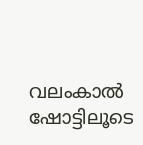വലംകാൽ ഷോട്ടിലൂടെ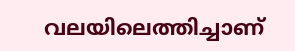വലയിലെത്തിച്ചാണ്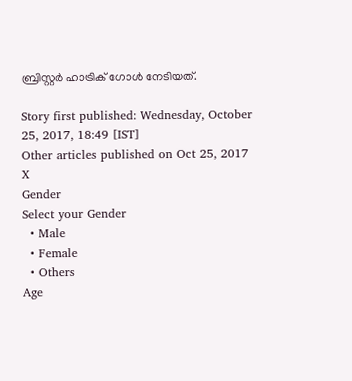ബ്രിസ്റ്റർ ഹാട്രിക് ഗോൾ നേടിയത്.

Story first published: Wednesday, October 25, 2017, 18:49 [IST]
Other articles published on Oct 25, 2017
X
Gender
Select your Gender
  • Male
  • Female
  • Others
Age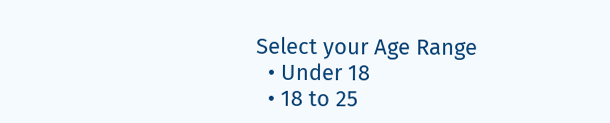Select your Age Range
  • Under 18
  • 18 to 25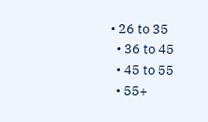• 26 to 35
  • 36 to 45
  • 45 to 55
  • 55+